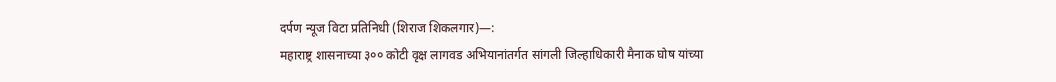दर्पण न्यूज विटा प्रतिनिधी (शिराज शिकलगार)—:
महाराष्ट्र शासनाच्या ३०० कोटी वृक्ष लागवड अभियानांतर्गत सांगली जिल्हाधिकारी मैनाक घोष यांच्या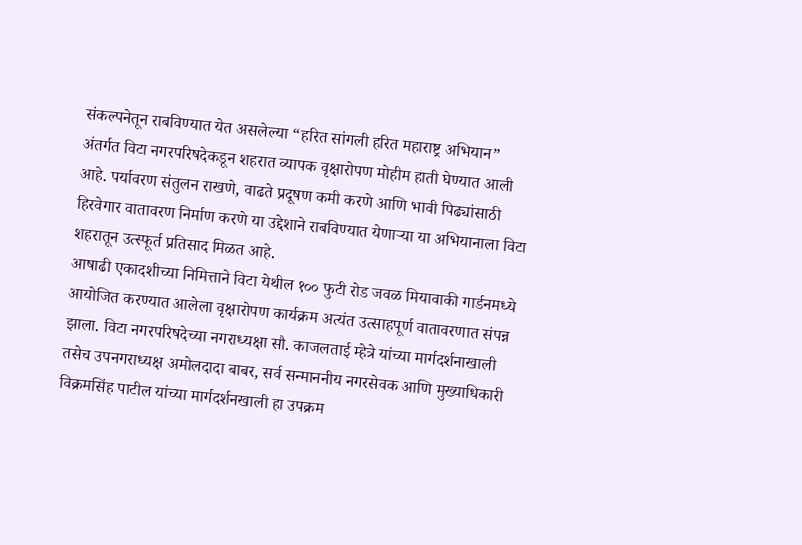संकल्पनेतून राबविण्यात येत असलेल्या “हरित सांगली हरित महाराष्ट्र अभियान” अंतर्गत विटा नगरपरिषदेकडून शहरात व्यापक वृक्षारोपण मोहीम हाती घेण्यात आली आहे. पर्यावरण संतुलन राखणे, वाढते प्रदूषण कमी करणे आणि भावी पिढ्यांसाठी हिरवेगार वातावरण निर्माण करणे या उद्देशाने राबविण्यात येणाऱ्या या अभियानाला विटा शहरातून उत्स्फूर्त प्रतिसाद मिळत आहे.
आषाढी एकादशीच्या निमित्ताने विटा येथील १०० फुटी रोड जवळ मियावाकी गार्डनमध्ये आयोजित करण्यात आलेला वृक्षारोपण कार्यक्रम अत्यंत उत्साहपूर्ण वातावरणात संपन्न झाला. विटा नगरपरिषदेच्या नगराध्यक्षा सौ. काजलताई म्हेत्रे यांच्या मार्गदर्शनाखाली तसेच उपनगराध्यक्ष अमोलदादा बाबर, सर्व सन्माननीय नगरसेवक आणि मुख्याधिकारी विक्रमसिंह पाटील यांच्या मार्गदर्शनखाली हा उपक्रम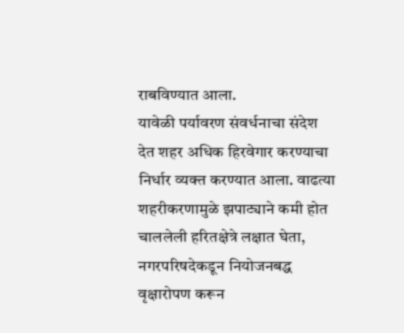राबविण्यात आला.
यावेळी पर्यावरण संवर्धनाचा संदेश देत शहर अधिक हिरवेगार करण्याचा निर्धार व्यक्त करण्यात आला. वाढत्या शहरीकरणामुळे झपाट्याने कमी होत चाललेली हरितक्षेत्रे लक्षात घेता, नगरपरिषदेकडून नियोजनबद्ध वृक्षारोपण करून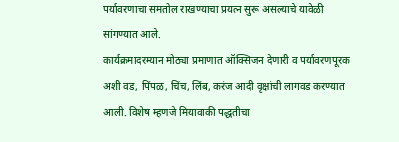पर्यावरणाचा समतोल राखण्याचा प्रयत्न सुरू असल्याचे यावेळी सांगण्यात आले.
कार्यक्रमादरम्यान मोठ्या प्रमाणात ऑक्सिजन देणारी व पर्यावरणपूरक अशी वड, पिंपळ, चिंच, लिंब, करंज आदी वृक्षांची लागवड करण्यात आली. विशेष म्हणजे मियावाकी पद्धतीचा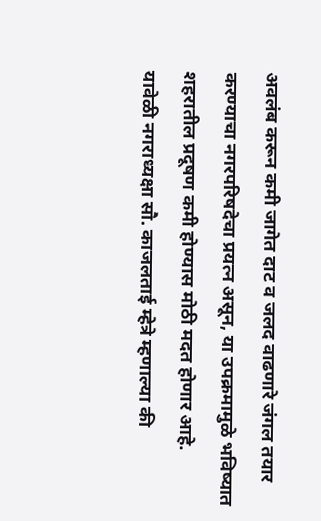अवलंब करून कमी जागेत दाट व जलद वाढणारे जंगल तयार करण्याचा नगरपरिषदेचा प्रयत्न असून, या उपक्रमामुळे भविष्यात शहरातील प्रदूषण कमी होण्यास मोठी मदत होणार आहे.
यावेळी नगराध्यक्षा सौ. काजलताई म्हेत्रे म्हणाल्या की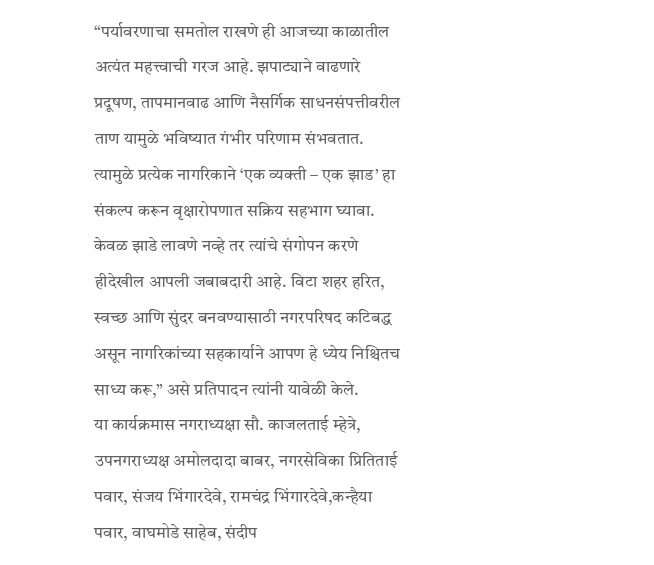“पर्यावरणाचा समतोल राखणे ही आजच्या काळातील अत्यंत महत्त्वाची गरज आहे. झपाट्याने वाढणारे प्रदूषण, तापमानवाढ आणि नैसर्गिक साधनसंपत्तीवरील ताण यामुळे भविष्यात गंभीर परिणाम संभवतात. त्यामुळे प्रत्येक नागरिकाने ‘एक व्यक्ती – एक झाड’ हा संकल्प करून वृक्षारोपणात सक्रिय सहभाग घ्यावा. केवळ झाडे लावणे नव्हे तर त्यांचे संगोपन करणे हीदेखील आपली जबाबदारी आहे. विटा शहर हरित, स्वच्छ आणि सुंदर बनवण्यासाठी नगरपरिषद कटिबद्ध असून नागरिकांच्या सहकार्याने आपण हे ध्येय निश्चितच साध्य करू,” असे प्रतिपादन त्यांनी यावेळी केले.
या कार्यक्रमास नगराध्यक्षा सौ. काजलताई म्हेत्रे, उपनगराध्यक्ष अमोलदादा बाबर, नगरसेविका प्रितिताई पवार, संजय भिंगारदेवे, रामचंद्र भिंगारदेवे,कन्हैया पवार, वाघमोडे साहेब, संदीप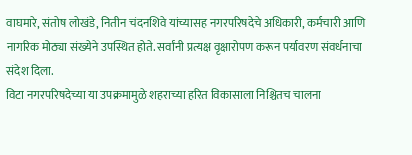वाघमारे, संतोष लोखंडे, नितीन चंदनशिवे यांच्यासह नगरपरिषदेचे अधिकारी, कर्मचारी आणि नागरिक मोठ्या संख्येने उपस्थित होते. सर्वांनी प्रत्यक्ष वृक्षारोपण करून पर्यावरण संवर्धनाचा संदेश दिला.
विटा नगरपरिषदेच्या या उपक्रमामुळे शहराच्या हरित विकासाला निश्चितच चालना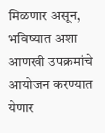मिळणार असून, भविष्यात अशा आणखी उपक्रमांचे आयोजन करण्यात येणार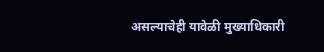असल्याचेही यावेळी मुख्याधिकारी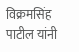विक्रमसिंह पाटील यांनी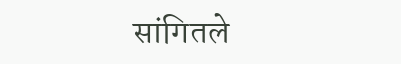सांगितले